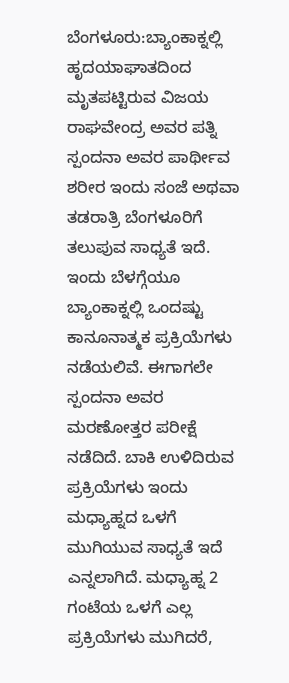ಬೆಂಗಳೂರು:ಬ್ಯಾಂಕಾಕ್ನಲ್ಲಿ ಹೃದಯಾಘಾತದಿಂದ ಮೃತಪಟ್ಟಿರುವ ವಿಜಯ ರಾಘವೇಂದ್ರ ಅವರ ಪತ್ನಿ ಸ್ಪಂದನಾ ಅವರ ಪಾರ್ಥೀವ ಶರೀರ ಇಂದು ಸಂಜೆ ಅಥವಾ ತಡರಾತ್ರಿ ಬೆಂಗಳೂರಿಗೆ ತಲುಪುವ ಸಾಧ್ಯತೆ ಇದೆ.
ಇಂದು ಬೆಳಗ್ಗೆಯೂ ಬ್ಯಾಂಕಾಕ್ನಲ್ಲಿ ಒಂದಷ್ಟು ಕಾನೂನಾತ್ಮಕ ಪ್ರಕ್ರಿಯೆಗಳು ನಡೆಯಲಿವೆ. ಈಗಾಗಲೇ ಸ್ಪಂದನಾ ಅವರ ಮರಣೋತ್ತರ ಪರೀಕ್ಷೆ ನಡೆದಿದೆ. ಬಾಕಿ ಉಳಿದಿರುವ ಪ್ರಕ್ರಿಯೆಗಳು ಇಂದು ಮಧ್ಯಾಹ್ನದ ಒಳಗೆ ಮುಗಿಯುವ ಸಾಧ್ಯತೆ ಇದೆ ಎನ್ನಲಾಗಿದೆ. ಮಧ್ಯಾಹ್ನ 2 ಗಂಟೆಯ ಒಳಗೆ ಎಲ್ಲ‌ ಪ್ರಕ್ರಿಯೆಗಳು ಮುಗಿದರೆ,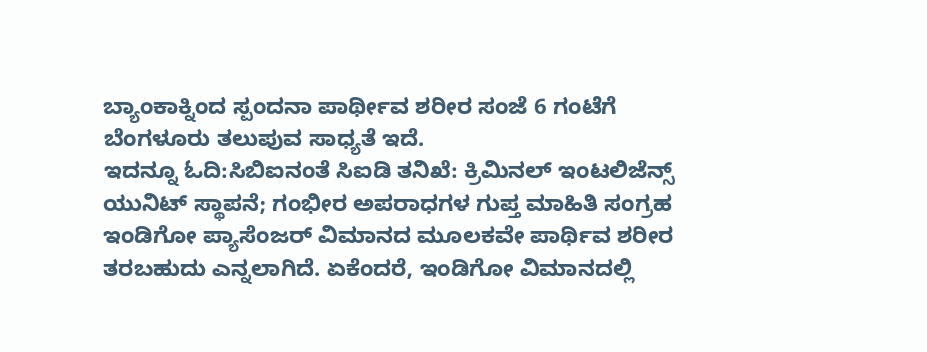ಬ್ಯಾಂಕಾಕ್ನಿಂದ ಸ್ಪಂದನಾ ಪಾರ್ಥೀವ ಶರೀರ ಸಂಜೆ 6 ಗಂಟೆಗೆ ಬೆಂಗಳೂರು ತಲುಪುವ ಸಾಧ್ಯತೆ ಇದೆ.
ಇದನ್ನೂ ಓದಿ:ಸಿಬಿಐನಂತೆ ಸಿಐಡಿ ತನಿಖೆ: ಕ್ರಿಮಿನಲ್ ಇಂಟಲಿಜೆನ್ಸ್ ಯುನಿಟ್ ಸ್ಥಾಪನೆ; ಗಂಭೀರ ಅಪರಾಧಗಳ ಗುಪ್ತ ಮಾಹಿತಿ ಸಂಗ್ರಹ
ಇಂಡಿಗೋ ಪ್ಯಾಸೆಂಜರ್ ವಿಮಾನದ ಮೂಲಕವೇ ಪಾರ್ಥಿವ ಶರೀರ ತರಬಹುದು ಎನ್ನಲಾಗಿದೆ. ಏಕೆಂದರೆ, ಇಂಡಿಗೋ ವಿಮಾನದಲ್ಲಿ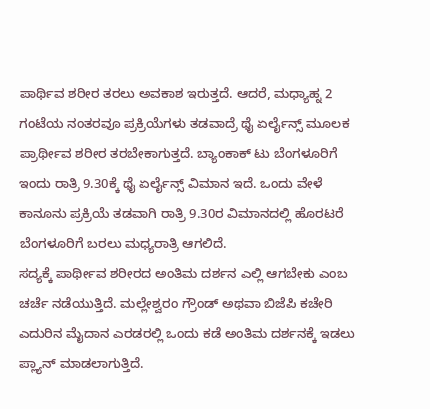ಪಾರ್ಥಿವ ಶರೀರ ತರಲು ಅವಕಾಶ ಇರುತ್ತದೆ. ಆದರೆ, ಮಧ್ಯಾಹ್ನ 2 ಗಂಟೆಯ ನಂತರವೂ ಪ್ರಕ್ರಿಯೆಗಳು ತಡವಾದ್ರೆ ಥೈ ಏರ್ಲೈನ್ಸ್ ಮೂಲಕ ಪ್ರಾರ್ಥೀವ ಶರೀರ ತರಬೇಕಾಗುತ್ತದೆ. ಬ್ಯಾಂಕಾಕ್ ಟು ಬೆಂಗಳೂರಿಗೆ ಇಂದು ರಾತ್ರಿ 9.30ಕ್ಕೆ ಥೈ ಏರ್ಲೈನ್ಸ್ ವಿಮಾನ ಇದೆ. ಒಂದು ವೇಳೆ ಕಾನೂನು ಪ್ರಕ್ರಿಯೆ‌ ತಡವಾಗಿ ರಾತ್ರಿ 9.30ರ ವಿಮಾನದಲ್ಲಿ ಹೊರಟರೆ ಬೆಂಗಳೂರಿಗೆ ಬರಲು ಮಧ್ಯರಾತ್ರಿ ಆಗಲಿದೆ.
ಸದ್ಯಕ್ಕೆ ಪಾರ್ಥೀವ ಶರೀರದ ಅಂತಿಮ ದರ್ಶನ ಎಲ್ಲಿ ಆಗಬೇಕು ಎಂಬ ಚರ್ಚೆ ನಡೆಯುತ್ತಿದೆ. ಮಲ್ಲೇಶ್ವರಂ ಗ್ರೌಂಡ್ ಅಥವಾ ಬಿಜೆಪಿ ಕಚೇರಿ ಎದುರಿನ ಮೈದಾನ ಎರಡರಲ್ಲಿ‌ ಒಂದು ಕಡೆ ಅಂತಿಮ ದರ್ಶನಕ್ಕೆ ಇಡಲು ಪ್ಲ್ಯಾನ್ ಮಾಡಲಾಗುತ್ತಿದೆ.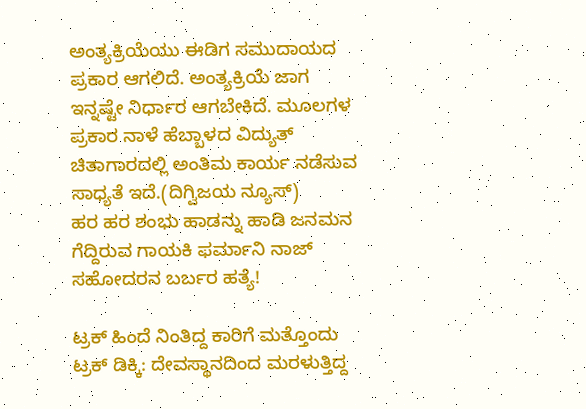ಅಂತ್ಯಕ್ರಿಯೆಯು ಈಡಿಗ ಸಮುದಾಯದ ಪ್ರಕಾರ ಆಗಲಿದೆ. ಅಂತ್ಯಕ್ರಿಯೆ ಜಾಗ ಇನ್ನಷ್ಟೇ ನಿರ್ಧಾರ ಆಗಬೇಕಿದೆ. ಮೂಲಗಳ ಪ್ರಕಾರ ನಾಳೆ ಹೆಬ್ಬಾಳದ ವಿದ್ಯುತ್ ಚಿತಾಗಾರದಲ್ಲಿ ಅಂತಿಮ ಕಾರ್ಯ ನಡೆಸುವ ಸಾಧ್ಯತೆ ಇದೆ.(ದಿಗ್ವಿಜಯ ನ್ಯೂಸ್)
ಹರ ಹರ ಶಂಭು ಹಾಡನ್ನು ಹಾಡಿ ಜನಮನ ಗೆದ್ದಿರುವ ಗಾಯಕಿ ಫರ್ಮಾನಿ ನಾಜ್ ಸಹೋದರನ ಬರ್ಬರ ಹತ್ಯೆ!

ಟ್ರಕ್ ಹಿಂದೆ ನಿಂತಿದ್ದ ಕಾರಿಗೆ ಮತ್ತೊಂದು ಟ್ರಕ್ ಡಿಕ್ಕಿ: ದೇವಸ್ಥಾನದಿಂದ ಮರಳುತ್ತಿದ್ದ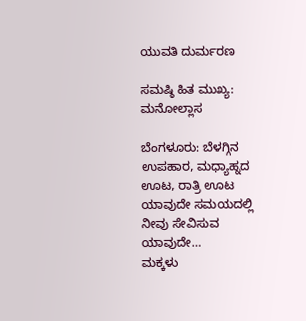ಯುವತಿ ದುರ್ಮರಣ

ಸಮಷ್ಠಿ ಹಿತ ಮುಖ್ಯ: ಮನೋಲ್ಲಾಸ

ಬೆಂಗಳೂರು: ಬೆಳಗ್ಗಿನ ಉಪಹಾರ, ಮಧ್ಯಾಹ್ನದ ಊಟ, ರಾತ್ರಿ ಊಟ ಯಾವುದೇ ಸಮಯದಲ್ಲಿ ನೀವು ಸೇವಿಸುವ ಯಾವುದೇ…
ಮಕ್ಕಳು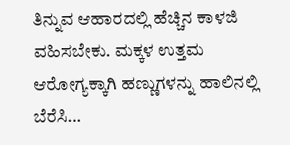ತಿನ್ನುವ ಆಹಾರದಲ್ಲಿ ಹೆಚ್ಚಿನ ಕಾಳಜಿ ವಹಿಸಬೇಕು. ಮಕ್ಕಳ ಉತ್ತಮ ಆರೋಗ್ಯಕ್ಕಾಗಿ ಹಣ್ಣುಗಳನ್ನು ಹಾಲಿನಲ್ಲಿ ಬೆರೆಸಿ…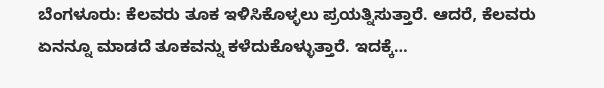ಬೆಂಗಳೂರು: ಕೆಲವರು ತೂಕ ಇಳಿಸಿಕೊಳ್ಳಲು ಪ್ರಯತ್ನಿಸುತ್ತಾರೆ. ಆದರೆ, ಕೆಲವರು ಏನನ್ನೂ ಮಾಡದೆ ತೂಕವನ್ನು ಕಳೆದುಕೊಳ್ಳುತ್ತಾರೆ. ಇದಕ್ಕೆ…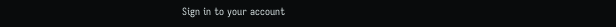Sign in to your account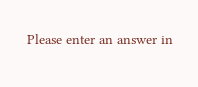Please enter an answer in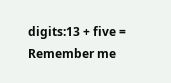digits:13 + five =
Remember me